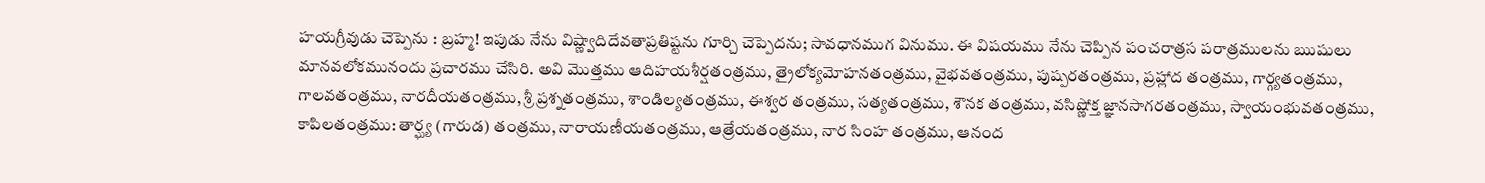హయగ్రీవుడు చెప్పెను : బ్రహ్మ! ఇపుడు నేను విష్ణ్వాదిదేవతాప్రతిష్టను గూర్చి చెప్పెదను; సావధానముగ వినుము. ఈ విషయము నేను చెప్పిన పంచరాత్రస పరాత్రములను ఋషులు మానవలోకమునందు ప్రచారము చేసిరి. అవి మొత్తము ఆదిహయశీర్షతంత్రము, త్రైలోక్యమోహనతంత్రము, వైభవతంత్రము, పుష్పరతంత్రము, ప్రహ్లాద తంత్రము, గార్గ్యతంత్రము, గాలవతంత్రము, నారదీయతంత్రము, శ్రీ ప్రశ్నతంత్రము, శాండిల్యతంత్రము, ఈశ్వర తంత్రము, సత్యతంత్రము, శౌనక తంత్రము, వసిష్ణోక్త జ్ఞానసాగరతంత్రము, స్వాయంభువతంత్రము, కాపిలతంత్రము: తార్ఘ్య (గారుడ) తంత్రము, నారాయణీయతంత్రము, ఆత్రేయతంత్రము, నార సింహ తంత్రము, ఆనంద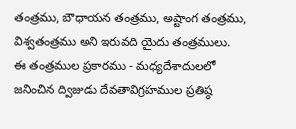తంత్రము, బౌధాయన తంత్రము, అష్టాంగ తంత్రము, విశ్వతంత్రము అని ఇరువది యైదు తంత్రములు.
ఈ తంత్రముల ప్రకారము - మధ్యదేశాదులలో జనించిన ద్విజుడు దేవతావిగ్రహముల ప్రతిష్ఠ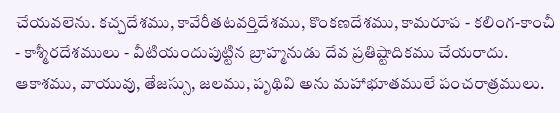చేయవలెను. కచ్చదేశము, కావేరీతటవర్తిదేశము, కొంకణదేశము, కామరూప - కలింగ-కాంచీ - కాశ్మీరదేశములు - వీటియందుపుట్టిన బ్రాహ్మనుడు దేవ ప్రతిష్టాదికము చేయరాదు. ఆకాశము, వాయువు, తేజస్సు, జలము, పృథివి అను మహాభూతములే పంచరాత్రములు.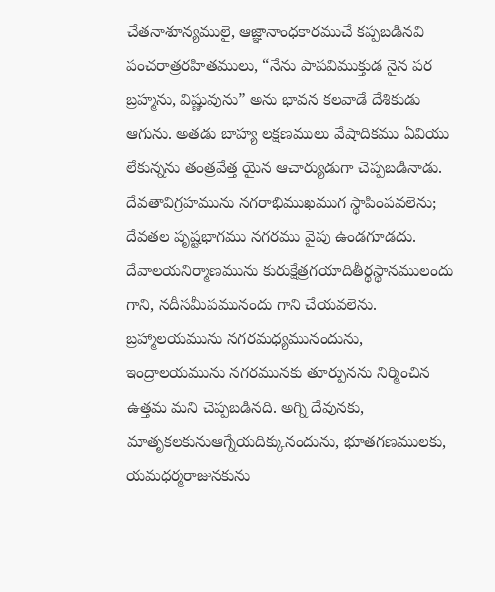చేతనాశూన్యములై, ఆజ్ఞానాంధకారముచే కప్పబడినవి పంచరాత్రరహితములు, “నేను పాపవిముక్తుడ నైన పర బ్రహ్మను, విష్ణువును” అను భావన కలవాడే దేశికుడు ఆగును. అతడు బాహ్య లక్షణములు వేషాదికము ఏవియు లేకున్నను తంత్రవేత్త యైన ఆచార్యుడుగా చెప్పబడినాడు.
దేవతావిగ్రహమును నగరాభిముఖముగ స్థాపింపవలెను; దేవతల పృష్టభాగము నగరము వైపు ఉండగూడదు. దేవాలయనిర్మాణమును కురుక్షేత్రగయాదితీర్థస్థానములందు గాని, నదీసమీపమునందు గాని చేయవలెను. బ్రహ్మాలయమును నగరమధ్యమునందును, ఇంద్రాలయమును నగరమునకు తూర్పునను నిర్మించిన ఉత్తమ మని చెప్పబడినది. అగ్ని దేవునకు, మాతృకలకునుఆగ్నేయదిక్కునందును, భూతగణములకు, యమధర్మరాజునకును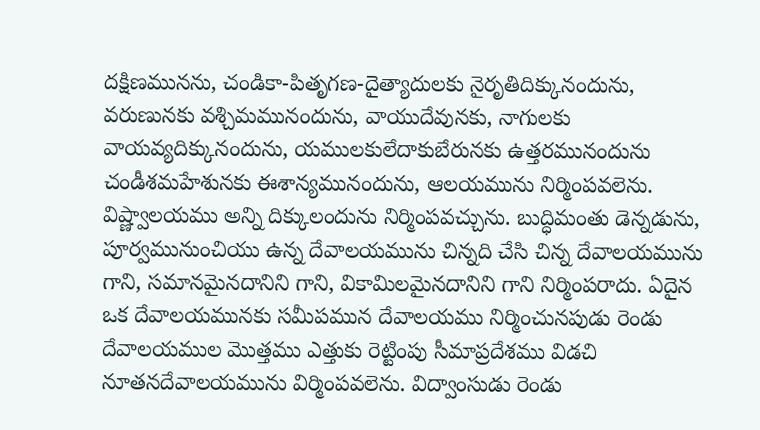దక్షిణమునను, చండికా-పితృగణ-దైత్యాదులకు నైరృతిదిక్కునందును, వరుణునకు వశ్చిమమునందును, వాయుదేవునకు, నాగులకు వాయవ్యదిక్కునందును, యములకులేదాకుబేరునకు ఉత్తరమునందును చండీశమహేశునకు ఈశాన్యమునందును, ఆలయమును నిర్మింపవలెను. విష్ణ్వాలయము అన్ని దిక్కులందును నిర్మింపవచ్చును. బుద్ధిమంతు డెన్నడును, పూర్వమునుంచియు ఉన్న దేవాలయమును చిన్నది చేసి చిన్న దేవాలయమును గాని, సమానమైనదానిని గాని, వికామిలమైనదానిని గాని నిర్మింపరాదు. ఏదైన ఒక దేవాలయమునకు సమీపమున దేవాలయము నిర్మించునపుడు రెండు దేవాలయముల మొత్తము ఎత్తుకు రెట్టింపు సీమాప్రదేశము విడచి నూతనదేవాలయమును విర్మింపవలెను. విద్వాంసుడు రెండు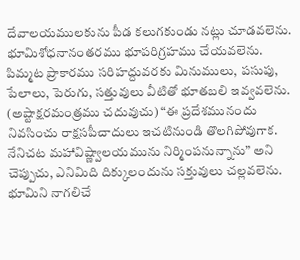దేవాలయములకును పీడ కలుగకుండు నట్లు చూడవలెను.
భూమిశోధనానంతరము భూపరిగ్రహము చేయవలెను. పిమ్మట ప్రాకారము సరిహద్దువరకు మినుములు, పసుపు, పేలాలు, పెరుగు, సత్తువులు వీటితో భూతబలి ఇవ్వవలెను. (అష్టాక్షరమంత్రము చదువుచు) “ఈ ప్రదేశమునందు నివసించు రాక్షసపీచాదులు ఇచటినుండి తొలగిపోవుగాక. నేనిచట మహావిష్ణ్వాలయమును నిర్మింపనున్నాను” అని చెప్పుచు, ఎనిమిది దిక్కులందును సక్తువులు చల్లవలెను. భూమిని నాగలిచే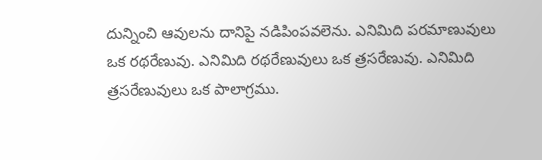దున్నించి ఆవులను దానిపై నడిపింపవలెను. ఎనిమిది పరమాణువులు ఒక రథరేణువు. ఎనిమిది రథరేణువులు ఒక త్రసరేణువు. ఎనిమిది త్రసరేణువులు ఒక పాలాగ్రము.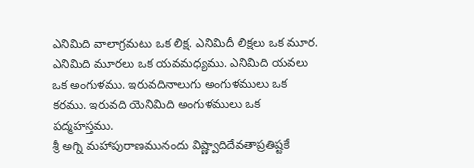ఎనిమిది వాలాగ్రమటు ఒక లిక్ష. ఎనిమిదీ లిక్షలు ఒక మూర. ఎనిమిది మూరలు ఒక యవమధ్యము. ఎనిమిది యవలు ఒక అంగుళము. ఇరువదినాలుగు అంగుళములు ఒక కరము. ఇరువది యెనిమిది అంగుళములు ఒక పద్మహస్తము.
శ్రీ అగ్ని మహాపురాణమునందు విష్ణ్వాదిదేవతాప్రతిష్టకే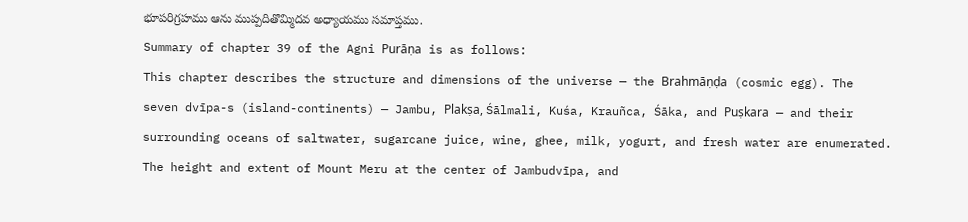భూపరిగ్రహము ఆను ముప్పదితొమ్మిదవ అధ్యాయము సమాప్తము.
Summary of chapter 39 of the Agni Purāṇa is as follows:
This chapter describes the structure and dimensions of the universe — the Brahmāṇḍa (cosmic egg). The seven dvīpa-s (island-continents) — Jambu, Plakṣa, Śālmali, Kuśa, Krauñca, Śāka, and Puṣkara — and their surrounding oceans of saltwater, sugarcane juice, wine, ghee, milk, yogurt, and fresh water are enumerated. The height and extent of Mount Meru at the center of Jambudvīpa, and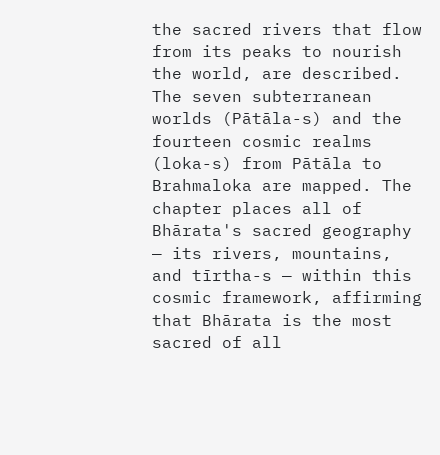the sacred rivers that flow from its peaks to nourish the world, are described. The seven subterranean worlds (Pātāla-s) and the fourteen cosmic realms (loka-s) from Pātāla to Brahmaloka are mapped. The chapter places all of Bhārata's sacred geography — its rivers, mountains, and tīrtha-s — within this cosmic framework, affirming that Bhārata is the most sacred of all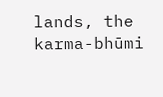lands, the karma-bhūmi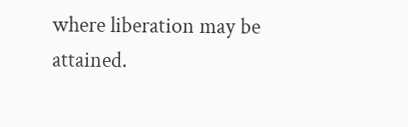where liberation may be attained.